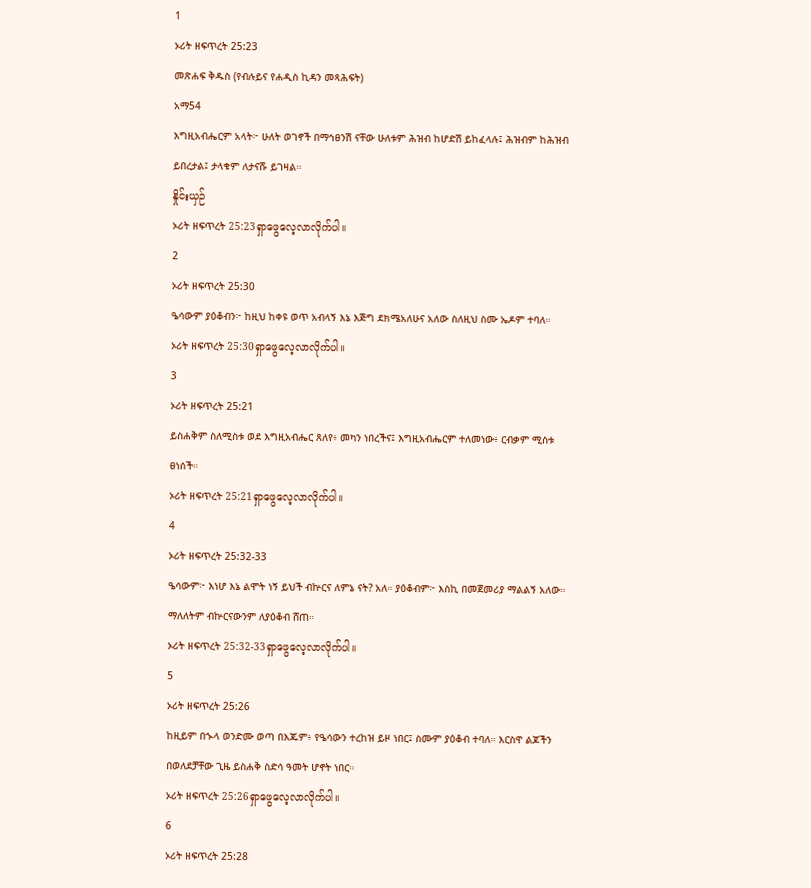1
ኦሪት ዘፍጥረት 25:23
መጽሐፍ ቅዱስ (የብሉይና የሐዲስ ኪዳን መጻሕፍት)
አማ54
እግዚአብሔርም አላት፦ ሁለት ወገኖች በማኅፀንሽ ናቸው ሁለቱም ሕዝብ ከሆድሽ ይከፈላሉ፤ ሕዝብም ከሕዝብ ይበረታል፤ ታላቁም ለታናሹ ይገዛል።
နှိုင်းယှဉ်
ኦሪት ዘፍጥረት 25:23ရှာဖွေလေ့လာလိုက်ပါ။
2
ኦሪት ዘፍጥረት 25:30
ዔሳውም ያዕቆብን፦ ከዚህ ከቀዩ ወጥ አብላኝ እኔ እጅግ ደክሜአለሁና አለው ስለዚህ ስሙ ኤዶም ተባለ።
ኦሪት ዘፍጥረት 25:30ရှာဖွေလေ့လာလိုက်ပါ။
3
ኦሪት ዘፍጥረት 25:21
ይስሐቅም ስለሚስቱ ወደ እግዚአብሔር ጸለየ፥ መካን ነበረችና፤ እግዚአብሔርም ተለመነው፥ ርብቃም ሚስቱ ፀነሰች።
ኦሪት ዘፍጥረት 25:21ရှာဖွေလေ့လာလိုက်ပါ။
4
ኦሪት ዘፍጥረት 25:32-33
ዔሳውም፦ እነሆ እኔ ልሞት ነኝ ይህች ብኵርና ለምኔ ናት? አለ። ያዕቆብም፦ እስኪ በመጀመሪያ ማልልኝ አለው። ማለለትም ብኵርናውንም ለያዕቆብ ሸጠ።
ኦሪት ዘፍጥረት 25:32-33ရှာဖွေလေ့လာလိုက်ပါ။
5
ኦሪት ዘፍጥረት 25:26
ከዚይም በኍላ ወንድሙ ወጣ በእጁም፥ የዔሳውን ተረከዝ ይዞ ነበር፤ ስሙም ያዕቆብ ተባለ። እርስዋ ልጆችን በወለደቻቸው ጊዜ ይስሐቅ ስድሳ ዓመት ሆኖት ነበር።
ኦሪት ዘፍጥረት 25:26ရှာဖွေလေ့လာလိုက်ပါ။
6
ኦሪት ዘፍጥረት 25:28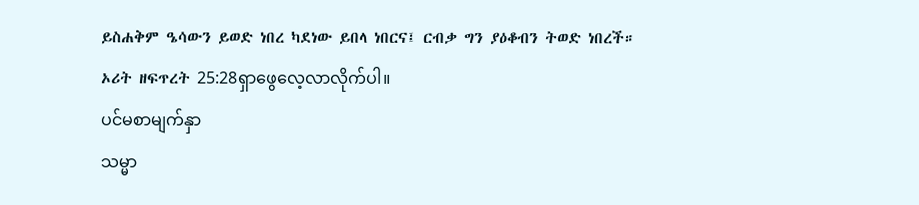ይስሐቅም ዔሳውን ይወድ ነበረ ካደነው ይበላ ነበርና፤ ርብቃ ግን ያዕቆብን ትወድ ነበረች።
ኦሪት ዘፍጥረት 25:28ရှာဖွေလေ့လာလိုက်ပါ။
ပင်မစာမျက်နှာ
သမ္မာ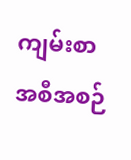ကျမ်းစာ
အစီအစဉ်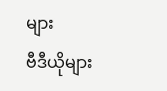များ
ဗီဒီယိုများ